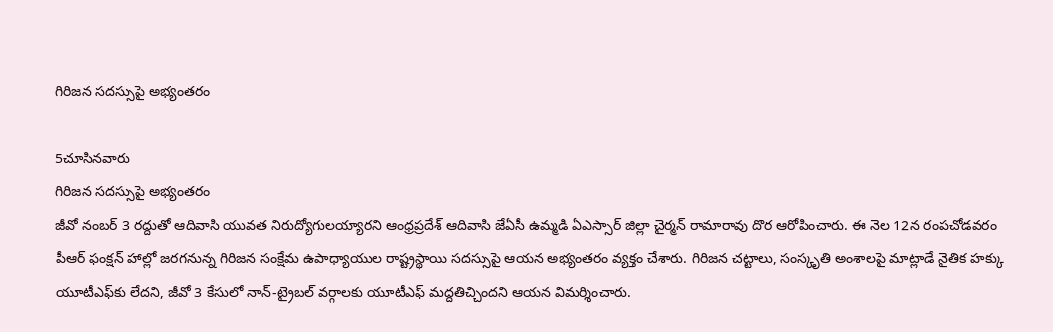గిరిజన సదస్సుపై అభ్యంతరం

5చూసినవారు
గిరిజన సదస్సుపై అభ్యంతరం
జీవో నంబర్ 3 రద్దుతో ఆదివాసి యువత నిరుద్యోగులయ్యారని ఆంధ్రప్రదేశ్ ఆదివాసి జేఏసీ ఉమ్మడి ఏఎస్సార్ జిల్లా చైర్మన్ రామారావు దొర ఆరోపించారు. ఈ నెల 12న రంపచోడవరం పీఆర్ ఫంక్షన్ హాల్లో జరగనున్న గిరిజన సంక్షేమ ఉపాధ్యాయుల రాష్ట్రస్థాయి సదస్సుపై ఆయన అభ్యంతరం వ్యక్తం చేశారు. గిరిజన చట్టాలు, సంస్కృతి అంశాలపై మాట్లాడే నైతిక హక్కు యూటీఎఫ్‌కు లేదని, జీవో 3 కేసులో నాన్-ట్రైబల్ వర్గాలకు యూటీఎఫ్ మద్దతిచ్చిందని ఆయన విమర్శించారు.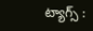ట్యాగ్స్ :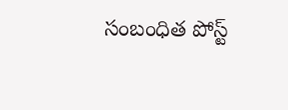సంబంధిత పోస్ట్